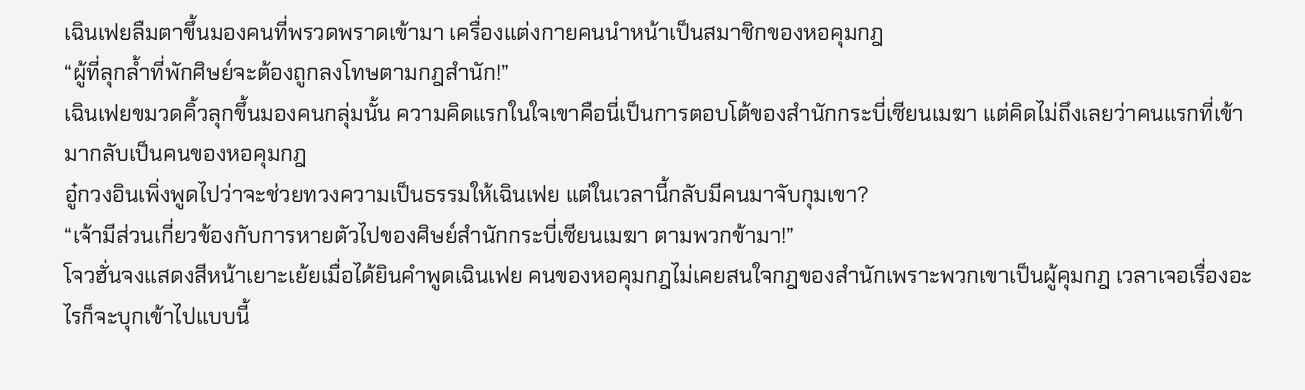เฉินเฟยลืมตาขึ้นมองคนที่พรวดพราดเข้ามา เครื่องแต่งกายคนนำหน้าเป็นสมาชิกของหอคุมกฎ
“ผู้ที่ลุกล้ำที่พักศิษย์จะต้องถูกลงโทษตามกฎสำนัก!”
เฉินเฟยขมวดคิ้วลุกขึ้นมองคนกลุ่มนั้น ความคิดแรกในใจเขาคือนี่เป็นการตอบโต้ของสำนักกระบี่เซียนเมฆา แต่คิดไม่ถึงเลยว่าคนแรกที่เข้ามากลับเป็นคนของหอคุมกฎ
อู๋กวงอินเพิ่งพูดไปว่าจะช่วยทวงความเป็นธรรมให้เฉินเฟย แต่ในเวลานี้กลับมีคนมาจับกุมเขา?
“เจ้ามีส่วนเกี่ยวข้องกับการหายตัวไปของศิษย์สำนักกระบี่เซียนเมฆา ตามพวกข้ามา!”
โจวฮั่นจงแสดงสีหน้าเยาะเย้ยเมื่อได้ยินคำพูดเฉินเฟย คนของหอคุมกฎไม่เคยสนใจกฎของสำนักเพราะพวกเขาเป็นผู้คุมกฎ เวลาเจอเรื่องอะไรก็จะบุกเข้าไปแบบนี้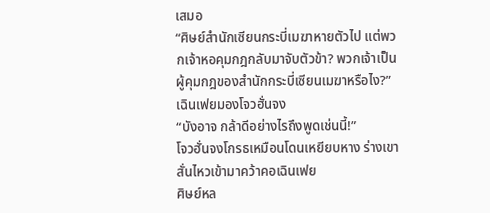เสมอ
“ศิษย์สำนักเซียนกระบี่เมฆาหายตัวไป แต่พวกเจ้าหอคุมกฎกลับมาจับตัวข้า? พวกเจ้าเป็นผู้คุมกฎของสำนักกระบี่เซียนเมฆาหรือไง?” เฉินเฟยมองโจวฮั่นจง
“บังอาจ กล้าดีอย่างไรถึงพูดเช่นนี้!”
โจวฮั่นจงโกรธเหมือนโดนเหยียบหาง ร่างเขาสั่นไหวเข้ามาคว้าคอเฉินเฟย
ศิษย์หล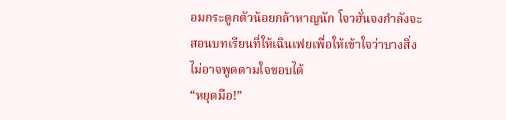อมกระดูกตัวน้อยกล้าหาญนัก โจวฮั่นจงกำลังจะสอนบทเรียนที่ให้เฉินเฟยเพื่อให้เข้าใจว่าบางสิ่งไม่อาจพูดตามใจชอบได้
“หยุดมือ!”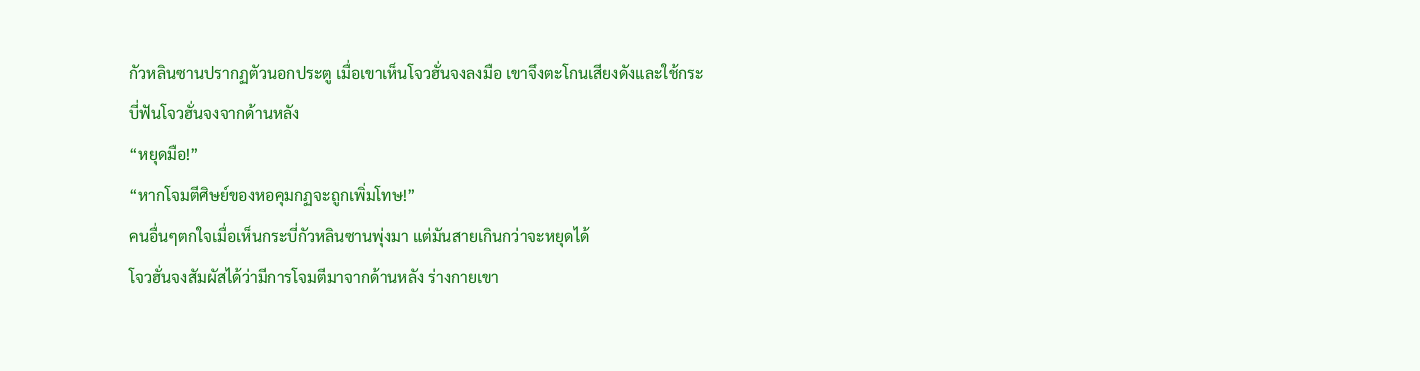กัวหลินซานปรากฏตัวนอกประตู เมื่อเขาเห็นโจวฮั่นจงลงมือ เขาจึงตะโกนเสียงดังและใช้กระบี่ฟันโจวฮั่นจงจากด้านหลัง
“หยุดมือ!”
“หากโจมตีศิษย์ของหอคุมกฏจะถูกเพิ่มโทษ!”
คนอื่นๆตกใจเมื่อเห็นกระบี่กัวหลินซานพุ่งมา แต่มันสายเกินกว่าจะหยุดได้
โจวฮั่นจงสัมผัสได้ว่ามีการโจมตีมาจากด้านหลัง ร่างกายเขา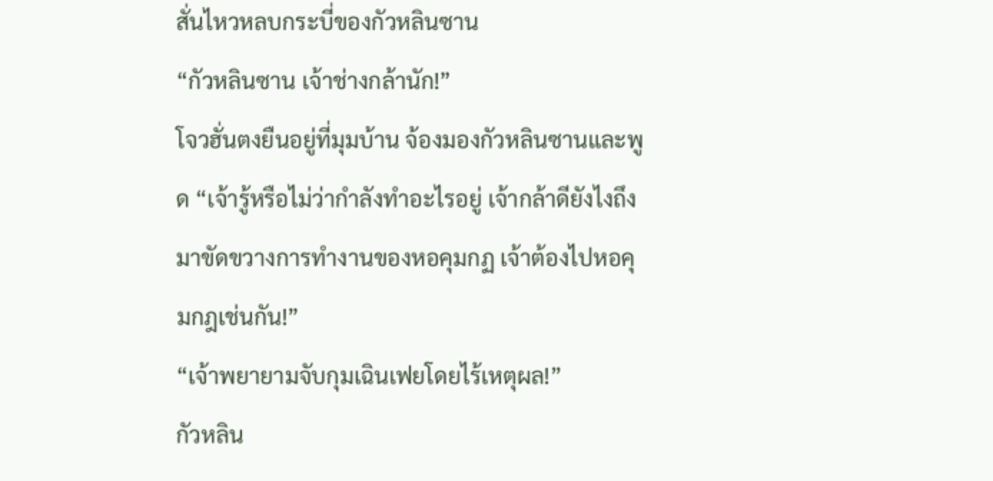สั่นไหวหลบกระบี่ของกัวหลินซาน
“กัวหลินซาน เจ้าช่างกล้านัก!”
โจวฮั่นตงยืนอยู่ที่มุมบ้าน จ้องมองกัวหลินซานและพูด “เจ้ารู้หรือไม่ว่ากำลังทำอะไรอยู่ เจ้ากล้าดียังไงถึงมาขัดขวางการทำงานของหอคุมกฏ เจ้าต้องไปหอคุมกฎเช่นกัน!”
“เจ้าพยายามจับกุมเฉินเฟยโดยไร้เหตุผล!”
กัวหลิน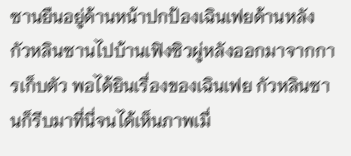ซานยืนอยู่ด้านหน้าปกป้องเฉินเฟยด้านหลัง กัวหลินซานไปบ้านเฟิงซิวผู่หลังออกมาจากการเก็บตัว พอได้ยินเรื่องของเฉินเฟย กัวหลินซานก็รีบมาที่นี่จนได้เห็นภาพเมื่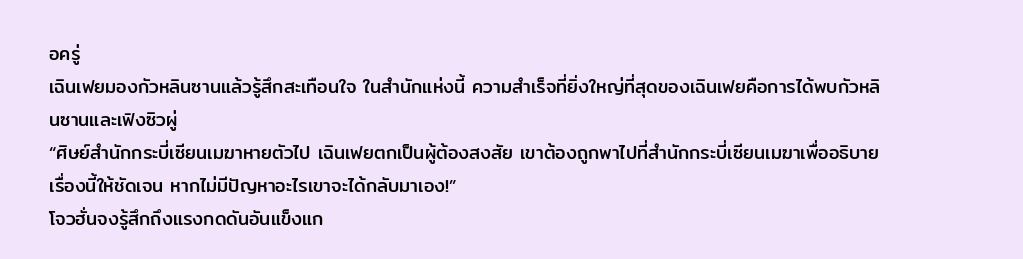อครู่
เฉินเฟยมองกัวหลินซานแล้วรู้สึกสะเทือนใจ ในสำนักแห่งนี้ ความสำเร็จที่ยิ่งใหญ่ที่สุดของเฉินเฟยคือการได้พบกัวหลินซานและเฟิงซิวผู่
“ศิษย์สำนักกระบี่เซียนเมฆาหายตัวไป เฉินเฟยตกเป็นผู้ต้องสงสัย เขาต้องถูกพาไปที่สำนักกระบี่เซียนเมฆาเพื่ออธิบายเรื่องนี้ให้ชัดเจน หากไม่มีปัญหาอะไรเขาจะได้กลับมาเอง!”
โจวฮั่นจงรู้สึกถึงแรงกดดันอันแข็งแก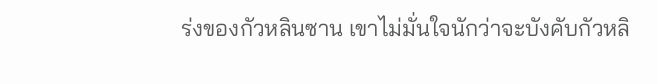ร่งของกัวหลินซาน เขาไม่มั่นใจนักว่าจะบังคับกัวหลิ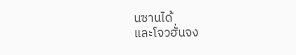นซานได้
และโจวฮั่นจง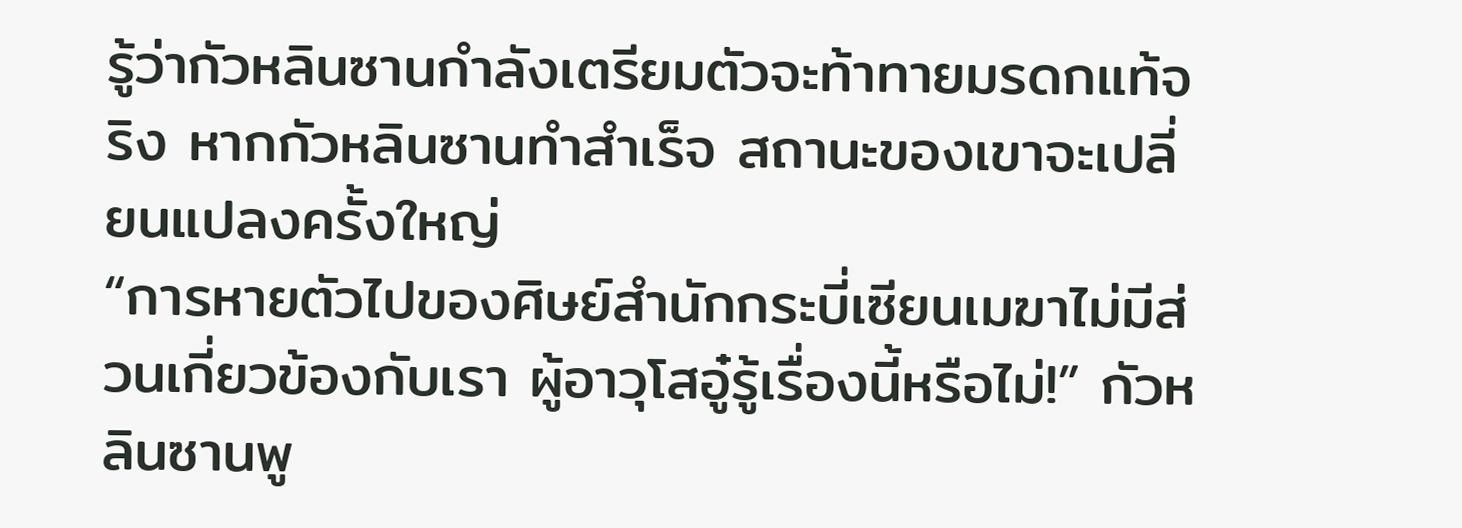รู้ว่ากัวหลินซานกำลังเตรียมตัวจะท้าทายมรดกแท้จริง หากกัวหลินซานทำสำเร็จ สถานะของเขาจะเปลี่ยนแปลงครั้งใหญ่
“การหายตัวไปของศิษย์สำนักกระบี่เซียนเมฆาไม่มีส่วนเกี่ยวข้องกับเรา ผู้อาวุโสอู๋รู้เรื่องนี้หรือไม่!” กัวหลินซานพู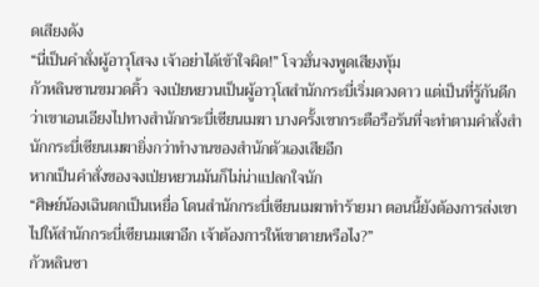ดเสียงดัง
“นี่เป็นคำสั่งผู้อาวุโสจง เจ้าอย่าได้เข้าใจผิด!” โจวฮั่นจงพูดเสียงทุ้ม
กัวหลินซานขมวดคิ้ว จงเป่ยหยวนเป็นผู้อาวุโสสำนักกระบี่เริ่มดวงดาว แต่เป็นที่รู้กันดีกว่าเขาเอนเอียงไปทางสำนักกระบี่เซียนเมฆา บางครั้งเขากระตือรือร้นที่จะทำตามคำสั่งสำนักกระบี่เซียนเมฆายิ่งกว่าทำงานของสำนักตัวเองเสียอีก
หากเป็นคำสั่งของจงเป่ยหยวนมันก็ไม่น่าแปลกใจนัก
“ศิษย์น้องเฉินตกเป็นเหยื่อ โดนสำนักกระบี่เซียนเมฆาทำร้ายมา ตอนนี้ยังต้องการส่งเขาไปให้สำนักกระบี่เซียนมเฆาอีก เจ้าต้องการให้เขาตายหรือไง?”
กัวหลินซา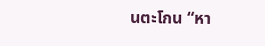นตะโกน “หา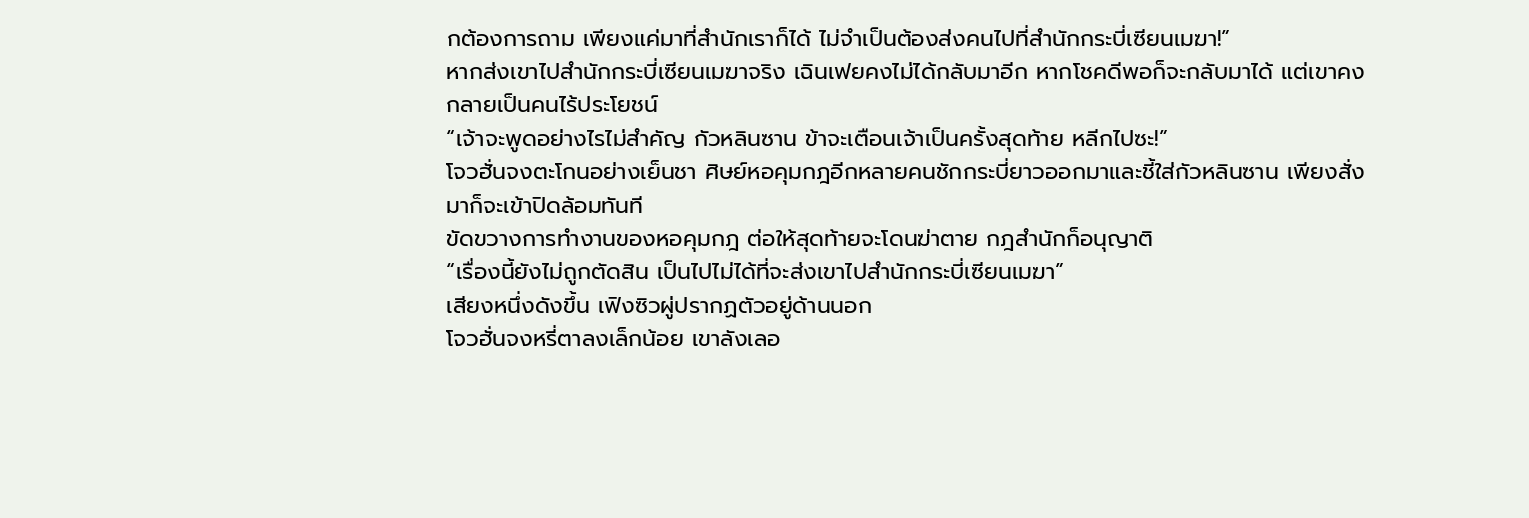กต้องการถาม เพียงแค่มาที่สำนักเราก็ได้ ไม่จำเป็นต้องส่งคนไปที่สำนักกระบี่เซียนเมฆา!”
หากส่งเขาไปสำนักกระบี่เซียนเมฆาจริง เฉินเฟยคงไม่ได้กลับมาอีก หากโชคดีพอก็จะกลับมาได้ แต่เขาคงกลายเป็นคนไร้ประโยชน์
“เจ้าจะพูดอย่างไรไม่สำคัญ กัวหลินซาน ข้าจะเตือนเจ้าเป็นครั้งสุดท้าย หลีกไปซะ!”
โจวฮั่นจงตะโกนอย่างเย็นชา ศิษย์หอคุมกฎอีกหลายคนชักกระบี่ยาวออกมาและชี้ใส่กัวหลินซาน เพียงสั่งมาก็จะเข้าปิดล้อมทันที
ขัดขวางการทำงานของหอคุมกฎ ต่อให้สุดท้ายจะโดนฆ่าตาย กฎสำนักก็อนุญาติ
“เรื่องนี้ยังไม่ถูกตัดสิน เป็นไปไม่ได้ที่จะส่งเขาไปสำนักกระบี่เซียนเมฆา”
เสียงหนึ่งดังขึ้น เฟิงซิวผู่ปรากฏตัวอยู่ด้านนอก
โจวฮั่นจงหรี่ตาลงเล็กน้อย เขาลังเลอ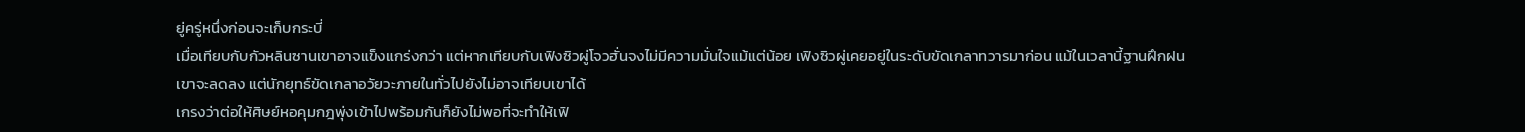ยู่ครู่หนึ่งก่อนจะเก็บกระบี่
เมื่อเทียบกับกัวหลินซานเขาอาจแข็งแกร่งกว่า แต่หากเทียบกับเฟิงซิวผู่โจวฮั่นจงไม่มีความมั่นใจแม้แต่น้อย เฟิงซิวผู่เคยอยู่ในระดับขัดเกลาทวารมาก่อน แม้ในเวลานี้ฐานฝึกฝนเขาจะลดลง แต่นักยุทธ์ขัดเกลาอวัยวะภายในทั่วไปยังไม่อาจเทียบเขาได้
เกรงว่าต่อให้ศิษย์หอคุมกฎพุ่งเข้าไปพร้อมกันก็ยังไม่พอที่จะทำให้เฟิ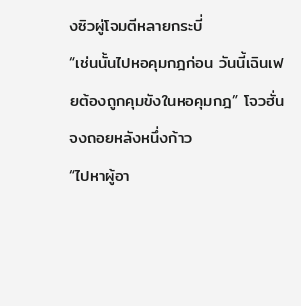งซิวผู่โจมตีหลายกระบี่
“เช่นนั้นไปหอคุมกฎก่อน วันนี้เฉินเฟยต้องถูกคุมขังในหอคุมกฎ” โจวฮั่นจงถอยหลังหนึ่งก้าว
“ไปหาผู้อา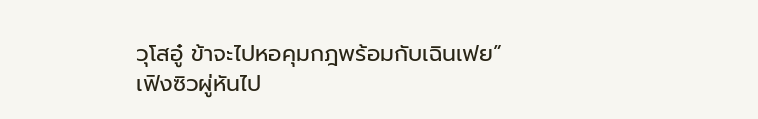วุโสอู๋ ข้าจะไปหอคุมกฎพร้อมกับเฉินเฟย”
เฟิงซิวผู่หันไป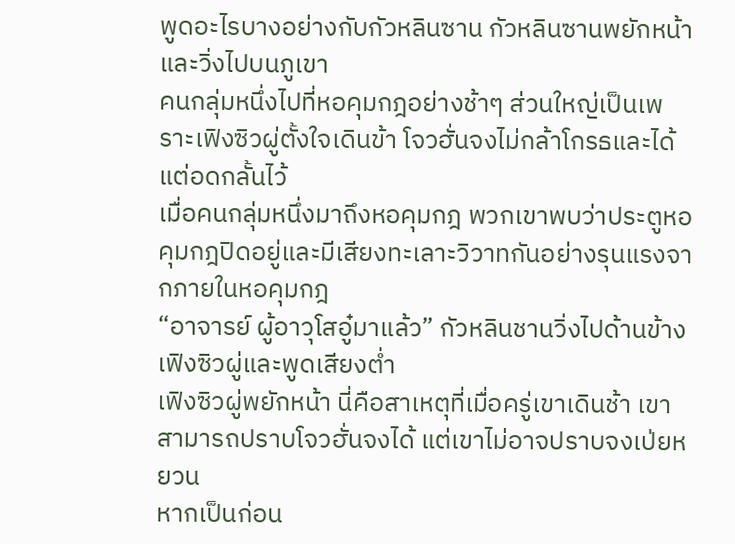พูดอะไรบางอย่างกับกัวหลินซาน กัวหลินซานพยักหน้าและวิ่งไปบนภูเขา
คนกลุ่มหนึ่งไปที่หอคุมกฎอย่างช้าๆ ส่วนใหญ่เป็นเพราะเฟิงซิวผู่ตั้งใจเดินข้า โจวฮั่นจงไม่กล้าโกรธและได้แต่อดกลั้นไว้
เมื่อคนกลุ่มหนึ่งมาถึงหอคุมกฎ พวกเขาพบว่าประตูหอคุมกฎปิดอยู่และมีเสียงทะเลาะวิวาทกันอย่างรุนแรงจากภายในหอคุมกฎ
“อาจารย์ ผู้อาวุโสอู๋มาแล้ว” กัวหลินชานวิ่งไปด้านข้างเฟิงซิวผู่และพูดเสียงต่ำ
เฟิงซิวผู่พยักหน้า นี่คือสาเหตุที่เมื่อครู่เขาเดินช้า เขาสามารถปราบโจวฮั่นจงได้ แต่เขาไม่อาจปราบจงเป่ยหยวน
หากเป็นก่อน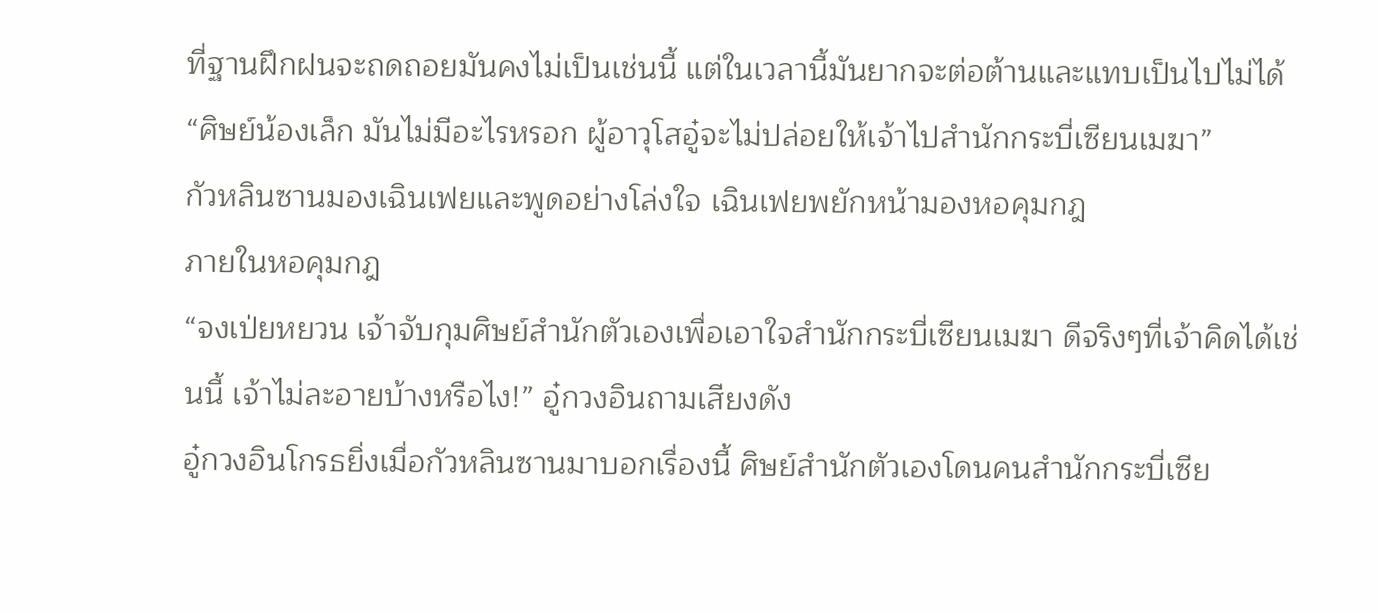ที่ฐานฝึกฝนจะถดถอยมันคงไม่เป็นเช่นนี้ แต่ในเวลานี้มันยากจะต่อต้านและแทบเป็นไปไม่ได้
“ศิษย์น้องเล็ก มันไม่มีอะไรหรอก ผู้อาวุโสอู๋จะไม่ปล่อยให้เจ้าไปสำนักกระบี่เซียนเมฆา”
กัวหลินซานมองเฉินเฟยและพูดอย่างโล่งใจ เฉินเฟยพยักหน้ามองหอคุมกฎ
ภายในหอคุมกฎ
“จงเป่ยหยวน เจ้าจับกุมศิษย์สำนักตัวเองเพื่อเอาใจสำนักกระบี่เซียนเมฆา ดีจริงๆที่เจ้าคิดได้เช่นนี้ เจ้าไม่ละอายบ้างหรือไง!” อู๋กวงอินถามเสียงดัง
อู๋กวงอินโกรธยิ่งเมื่อกัวหลินซานมาบอกเรื่องนี้ ศิษย์สำนักตัวเองโดนคนสำนักกระบี่เซีย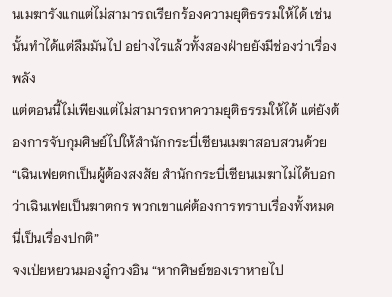นเมฆารังแกแต่ไม่สามารถเรียกร้องความยุติธรรมให้ได้ เช่นนั้นทำได้แต่ลืมมันไป อย่างไรแล้วทั้งสองฝ่ายยังมีช่องว่าเรื่องพลัง
แต่ตอนนี้ไม่เพียงแต่ไม่สามารถหาความยุติธรรมให้ได้ แต่ยังต้องการจับกุมศิษย์ไปให้สำนักกระบี่เซียนเมฆาสอบสวนด้วย
“เฉินเฟยตกเป็นผู้ต้องสงสัย สำนักกระบี่เซียนเมฆาไม่ได้บอกว่าเฉินเฟยเป็นฆาตกร พวกเขาแค่ต้องการทราบเรื่องทั้งหมด นี่เป็นเรื่องปกติ”
จงเป่ยหยวนมองอู๋กวงอิน “หากศิษย์ของเราหายไป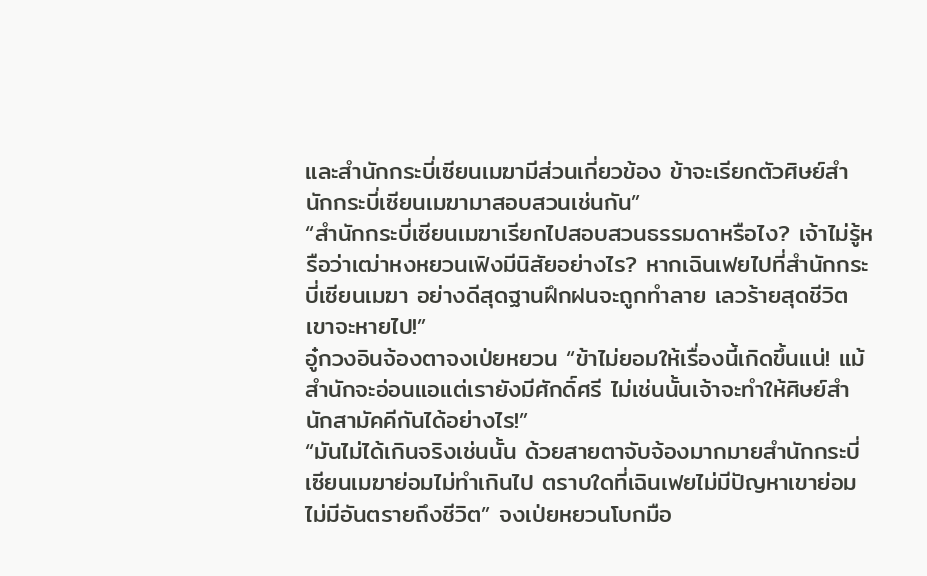และสำนักกระบี่เซียนเมฆามีส่วนเกี่ยวข้อง ข้าจะเรียกตัวศิษย์สำนักกระบี่เซียนเมฆามาสอบสวนเช่นกัน”
“สำนักกระบี่เซียนเมฆาเรียกไปสอบสวนธรรมดาหรือไง? เจ้าไม่รู้หรือว่าเฒ่าหงหยวนเฟิงมีนิสัยอย่างไร? หากเฉินเฟยไปที่สำนักกระบี่เซียนเมฆา อย่างดีสุดฐานฝึกฝนจะถูกทำลาย เลวร้ายสุดชีวิตเขาจะหายไป!”
อู๋กวงอินจ้องตาจงเป่ยหยวน “ข้าไม่ยอมให้เรื่องนี้เกิดขึ้นแน่! แม้สำนักจะอ่อนแอแต่เรายังมีศักดิ์ศรี ไม่เช่นนั้นเจ้าจะทำให้ศิษย์สำนักสามัคคีกันได้อย่างไร!”
“มันไม่ได้เกินจริงเช่นนั้น ด้วยสายตาจับจ้องมากมายสำนักกระบี่เซียนเมฆาย่อมไม่ทำเกินไป ตราบใดที่เฉินเฟยไม่มีปัญหาเขาย่อมไม่มีอันตรายถึงชีวิต” จงเป่ยหยวนโบกมือ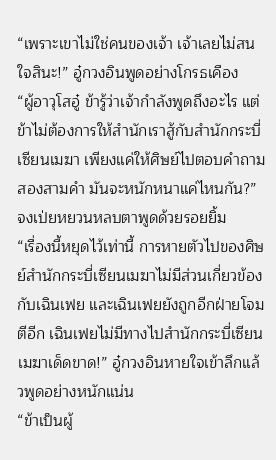“เพราะเขาไม่ใช่คนของเจ้า เจ้าเลยไม่สนใจสินะ!” อู๋กวงอินพูดอย่างโกรธเคือง
“ผู้อาวุโสอู๋ ข้ารู้ว่าเจ้ากำลังพูดถึงอะไร แต่ข้าไม่ต้องการให้สำนักเราสู้กับสำนักกระบี่เซียนเมฆา เพียงแค่ให้ศิษย์ไปตอบคำถามสองสามคำ มันจะหนักหนาแค่ไหนกัน?” จงเป่ยหยวนหลบตาพูดด้วยรอยยิ้ม
“เรื่องนี้หยุดไว้เท่านี้ การหายตัวไปของศิษย์สำนักกระบี่เซียนเมฆาไม่มีส่วนเกี่ยวข้องกับเฉินเฟย และเฉินเฟยยังถูกอีกฝ่ายโจมตีอีก เฉินเฟยไม่มีทางไปสำนักกระบี่เซียนเมฆาเด็ดขาด!” อู๋กวงอินหายใจเข้าลึกแล้วพูดอย่างหนักแน่น
“ข้าเป็นผู้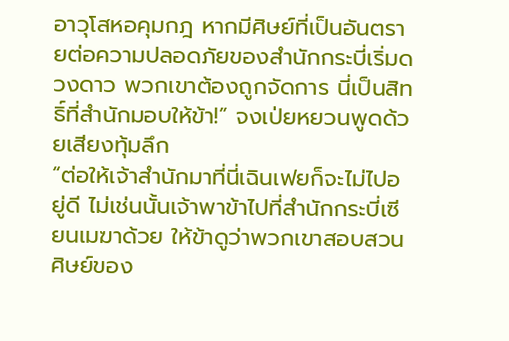อาวุโสหอคุมกฎ หากมีศิษย์ที่เป็นอันตรายต่อความปลอดภัยของสำนักกระบี่เริ่มดวงดาว พวกเขาต้องถูกจัดการ นี่เป็นสิทธิ์ที่สำนักมอบให้ข้า!” จงเป่ยหยวนพูดด้วยเสียงทุ้มลึก
“ต่อให้เจ้าสำนักมาที่นี่เฉินเฟยก็จะไม่ไปอยู่ดี ไม่เช่นนั้นเจ้าพาข้าไปที่สำนักกระบี่เซียนเมฆาด้วย ให้ข้าดูว่าพวกเขาสอบสวนศิษย์ของ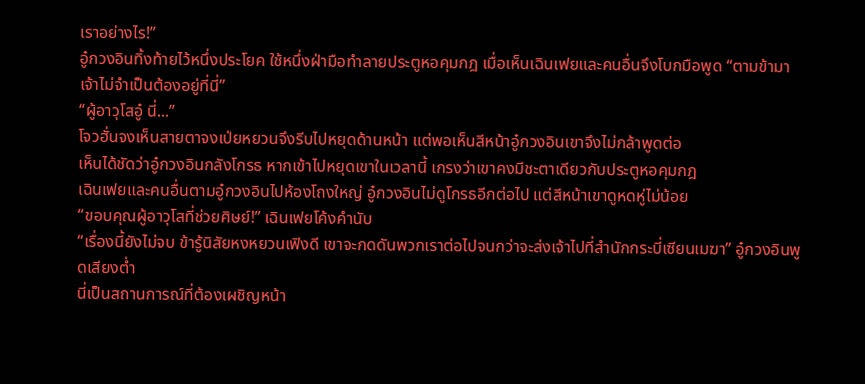เราอย่างไร!”
อู๋กวงอินทิ้งท้ายไว้หนึ่งประโยค ใช้หนึ่งฝ่ามือทำลายประตูหอคุมกฎ เมื่อเห็นเฉินเฟยและคนอื่นจึงโบกมือพูด “ตามข้ามา เจ้าไม่จำเป็นต้องอยู่ที่นี่”
“ผู้อาวุโสอู๋ นี่...”
โจวฮั่นจงเห็นสายตาจงเป่ยหยวนจึงรีบไปหยุดด้านหน้า แต่พอเห็นสีหน้าอู๋กวงอินเขาจึงไม่กล้าพูดต่อ
เห็นได้ชัดว่าอู๋กวงอินกลังโกรธ หากเข้าไปหยุดเขาในเวลานี้ เกรงว่าเขาคงมีชะตาเดียวกับประตูหอคุมกฎ
เฉินเฟยและคนอื่นตามอู๋กวงอินไปห้องโถงใหญ่ อู๋กวงอินไม่ดูโกรธอีกต่อไป แต่สีหน้าเขาดูหดหู่ไม่น้อย
“ขอบคุณผู้อาวุโสที่ช่วยศิษย์!” เฉินเฟยโค้งคำนับ
“เรื่องนี้ยังไม่จบ ข้ารู้นิสัยหงหยวนเฟิงดี เขาจะกดดันพวกเราต่อไปจนกว่าจะส่งเจ้าไปที่สำนักกระบี่เซียนเมฆา” อู๋กวงอินพูดเสียงต่ำ
นี่เป็นสถานการณ์ที่ต้องเผชิญหน้า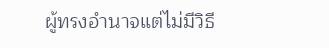ผู้ทรงอำนาจแต่ไม่มีวิธี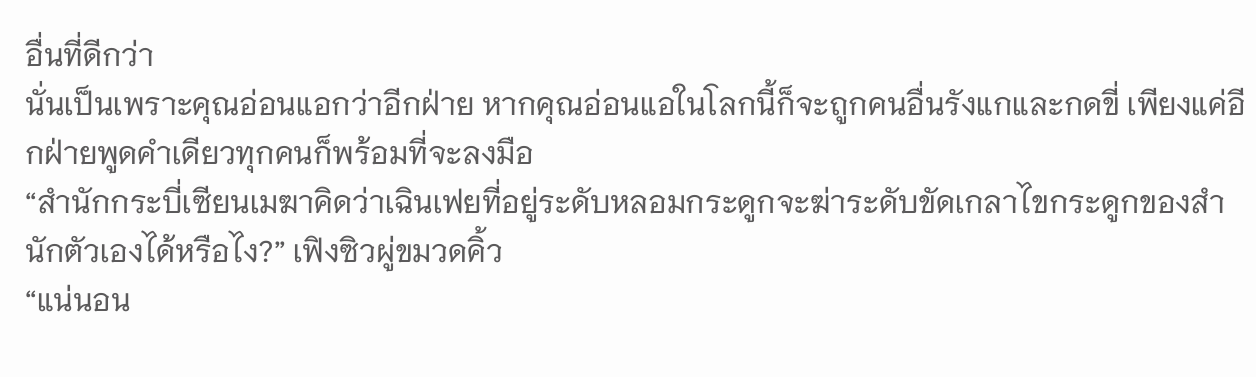อื่นที่ดีกว่า
นั่นเป็นเพราะคุณอ่อนแอกว่าอีกฝ่าย หากคุณอ่อนแอในโลกนี้ก็จะถูกคนอื่นรังแกและกดขี่ เพียงแค่อีกฝ่ายพูดคำเดียวทุกคนก็พร้อมที่จะลงมือ
“สำนักกระบี่เซียนเมฆาคิดว่าเฉินเฟยที่อยู่ระดับหลอมกระดูกจะฆ่าระดับขัดเกลาไขกระดูกของสำนักตัวเองได้หรือไง?” เฟิงซิวผู่ขมวดคิ้ว
“แน่นอน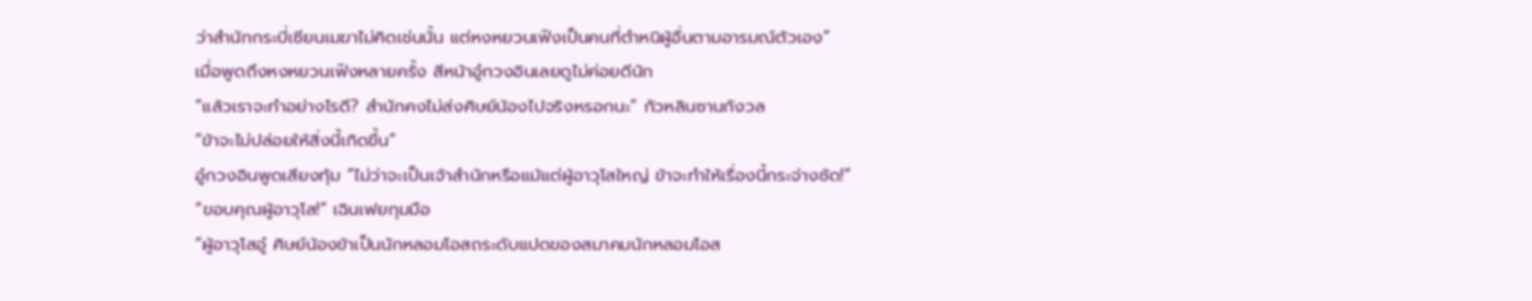ว่าสำนักกระบี่เซียนเมฆาไม่คิดเช่นนั้น แต่หงหยวนเฟิงเป็นคนที่ตำหนิผู้อื่นตามอารมณ์ตัวเอง”
เมื่อพูดถึงหงหยวนเฟิงหลายครั้ง สีหน้าอู๋กวงอินเลยดูไม่ค่อยดีนัก
“แล้วเราจะทำอย่างไรดี? สำนักคงไม่ส่งศิษย์น้องไปจริงหรอกนะ” กัวหลินซานกังวล
“ข้าจะไม่ปล่อยให้สิ่งนี้เกิดขึ้น”
อู๋กวงอินพูดเสียงทุ้ม “ไม่ว่าจะเป็นเจ้าสำนักหรือแม้แต่ผู้อาวุโสใหญ่ ข้าจะทำให้เรื่องนี้กระจ่างชัด!”
“ขอบคุณผู้อาวุโส!” เฉินเฟยกุมมือ
“ผู้อาวุโสอู๋ ศิษย์น้องข้าเป็นนักหลอมโอสถระดับแปดของสมาคมนักหลอมโอส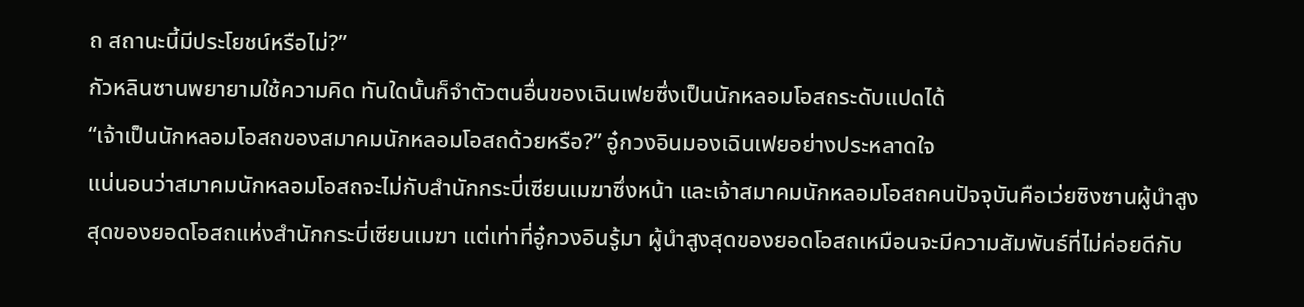ถ สถานะนี้มีประโยชน์หรือไม่?”
กัวหลินซานพยายามใช้ความคิด ทันใดนั้นก็จำตัวตนอื่นของเฉินเฟยซึ่งเป็นนักหลอมโอสถระดับแปดได้
“เจ้าเป็นนักหลอมโอสถของสมาคมนักหลอมโอสถด้วยหรือ?” อู๋กวงอินมองเฉินเฟยอย่างประหลาดใจ
แน่นอนว่าสมาคมนักหลอมโอสถจะไม่กับสำนักกระบี่เซียนเมฆาซึ่งหน้า และเจ้าสมาคมนักหลอมโอสถคนปัจจุบันคือเว่ยซิงซานผู้นำสูงสุดของยอดโอสถแห่งสำนักกระบี่เซียนเมฆา แต่เท่าที่อู๋กวงอินรู้มา ผู้นำสูงสุดของยอดโอสถเหมือนจะมีความสัมพันธ์ที่ไม่ค่อยดีกับ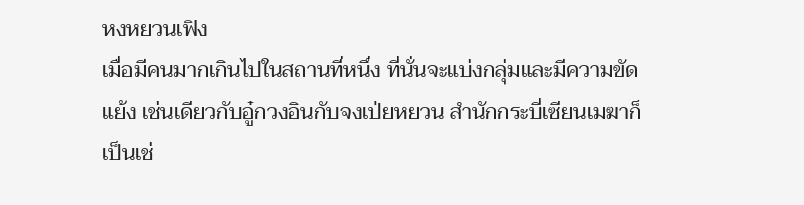หงหยวนเฟิง
เมื่อมีคนมากเกินไปในสถานที่หนึ่ง ที่นั่นจะแบ่งกลุ่มและมีความขัดแย้ง เช่นเดียวกับอู๋กวงอินกับจงเป่ยหยวน สำนักกระบี่เซียนเมฆาก็เป็นเช่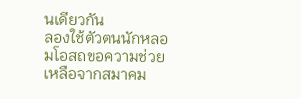นเดียวกัน
ลองใช้ตัวตนนักหลอมโอสถขอความช่วยเหลือจากสมาคม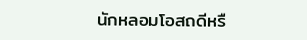นักหลอมโอสถดีหรื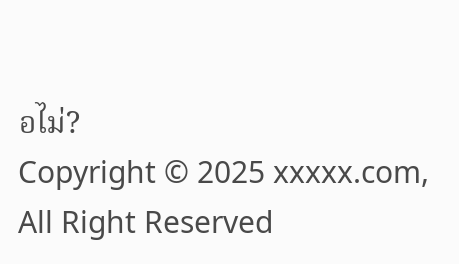อไม่?
Copyright © 2025 xxxxx.com, All Right Reserved